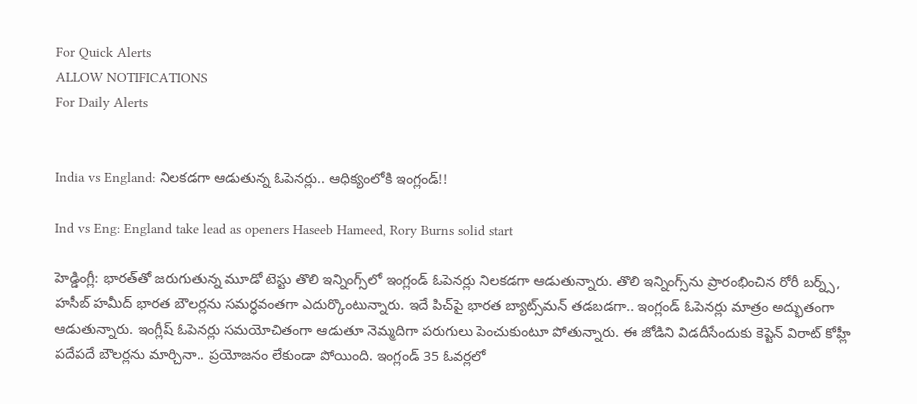For Quick Alerts
ALLOW NOTIFICATIONS
For Daily Alerts


India vs England: నిలకడగా ఆడుతున్న ఓపెనర్లు.. ఆధిక్యంలోకి ఇంగ్లండ్!!

Ind vs Eng: England take lead as openers Haseeb Hameed, Rory Burns solid start

హెడ్డింగ్లీ: భారత్‌తో జరుగుతున్న మూడో టెస్టు తొలి ఇన్నింగ్స్‌లో ఇంగ్లండ్ ఓపెనర్లు నిలకడగా ఆడుతున్నారు. తొలి ఇన్నింగ్స్‌ను ప్రారంభించిన రోరీ బర్న్స్, హసీబ్ హమీద్ భారత బౌలర్లను సమర్ధవంతగా ఎదుర్కొంటున్నారు. ఇదే పిచ్‌పై భారత బ్యాట్స్‌మన్‌ తడబడగా.. ఇంగ్లండ్ ఓపెనర్లు మాత్రం అద్భుతంగా ఆడుతున్నారు. ఇంగ్లీష్ ఓపెనర్లు సమయోచితంగా ఆడుతూ నెమ్మదిగా పరుగులు పెంచుకుంటూ పోతున్నారు. ఈ జోడిని విడదీసేందుకు కెప్టెన్ విరాట్ కోహ్లీ పదేపదే బౌలర్లను మార్చినా.. ప్రయోజనం లేకుండా పోయింది. ఇంగ్లండ్ 35 ఓవర్లలో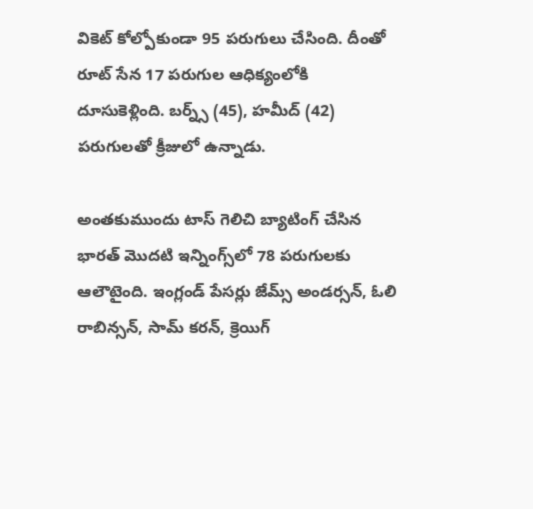వికెట్ కోల్పోకుండా 95 పరుగులు చేసింది. దీంతో రూట్ సేన 17 పరుగుల ఆధిక్యంలోకి దూసుకెళ్లింది. బర్న్స్ (45), హమీద్ (42) పరుగులతో క్రీజులో ఉన్నాడు.

అంతకుముందు టాస్ గెలిచి బ్యాటింగ్ చేసిన భారత్ మొదటి ఇన్నింగ్స్‌లో 78 పరుగులకు ఆలౌటైంది. ఇంగ్లండ్ పేసర్లు జేమ్స్ అండ‌ర్స‌న్, ఓలి రాబిన్సన్‌, సామ్ కరన్, క్రెయిగ్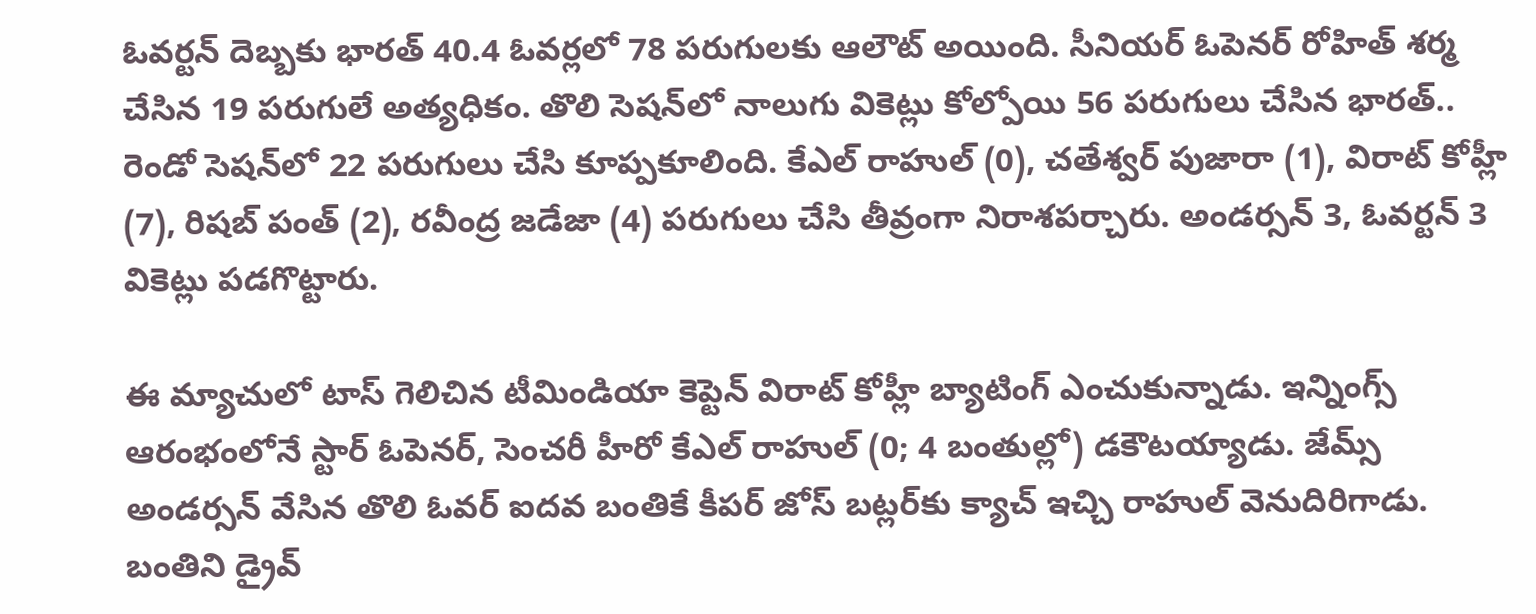ఓవర్టన్ దెబ్బకు భారత్ 40.4 ఓవర్లలో 78 పరుగులకు ఆలౌట్ అయింది. సీనియర్ ఓపెనర్ రోహిత్ శర్మ చేసిన 19 పరుగులే అత్యధికం. తొలి సెషన్‌లో నాలుగు వికెట్లు కోల్పోయి 56 పరుగులు చేసిన భారత్.. రెండో సెషన్‌లో 22 పరుగులు చేసి కూప్పకూలింది. కేఎల్ రాహుల్‌ (0), చతేశ్వర్ పుజారా (1), విరాట్‌ కోహ్లీ (7), రిషబ్ పంత్ (2), రవీంద్ర జడేజా (4) పరుగులు చేసి తీవ్రంగా నిరాశపర్చారు. అండర్సన్ 3, ఓవర్టన్‌ 3 వికెట్లు పడగొట్టారు.

ఈ మ్యాచులో టాస్ గెలిచిన టీమిండియా కెప్టెన్ విరాట్ కోహ్లీ బ్యాటింగ్ ఎంచుకున్నాడు. ఇన్నింగ్స్ ఆరంభంలోనే స్టార్ ఓపెన‌ర్, సెంచరీ హీరో కేఎల్ రాహుల్ (0; 4 బంతుల్లో) డ‌కౌట‌య్యాడు. జేమ్స్ అండ‌ర్స‌న్ వేసిన తొలి ఓవ‌ర్‌ ఐదవ బంతికే కీప‌ర్ జోస్ బట్లర్‌కు క్యాచ్ ఇచ్చి రాహుల్ వెనుదిరిగాడు. బంతిని డ్రైవ్‌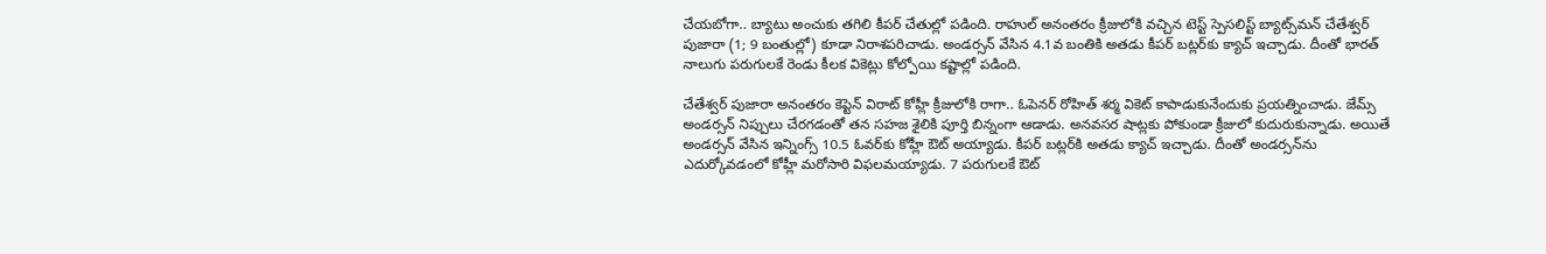చేయబోగా.. బ్యాటు అంచుకు తగిలి కీపర్‌ చేతుల్లో పడింది. రాహుల్ అనంతరం క్రీజులోకి వచ్చిన టెస్ట్ స్పెసలిస్ట్ బ్యాట్స్‌మన్‌ చేతేశ్వర్ పుజారా (1; 9 బంతుల్లో) కూడా నిరాశపరిచాడు. అండర్సన్‌ వేసిన 4.1వ బంతికి అతడు కీపర్‌ బట్లర్‌కు క్యాచ్‌ ఇచ్చాడు. దీంతో భారత్ నాలుగు పరుగులకే రెండు కీలక వికెట్లు కోల్పోయి కష్టాల్లో పడింది.

చేతేశ్వర్ పుజారా అనంతరం కెప్టెన్ విరాట్ కోహ్లీ క్రీజులోకి రాగా.. ఓపెనర్ రోహిత్ శర్మ వికెట్ కాపాడుకునేందుకు ప్రయత్నించాడు. జేమ్స్ అండర్సన్‌ నిప్పులు చేరగడంతో తన సహజ శైలికి పూర్తి బిన్నంగా ఆడాడు. అనవసర షాట్లకు పోకుండా క్రీజులో కుదురుకున్నాడు. అయితే అండర్సన్‌ వేసిన ఇన్నింగ్స్‌ 10.5 ఓవర్‌కు కోహ్లీ ఔట్ అయ్యాడు. కీపర్‌ బట్లర్‌కి అతడు క్యాచ్‌ ఇచ్చాడు. దీంతో అండర్సన్‌ను ఎదుర్కోవడంలో కోహ్లీ మరోసారి విఫలమయ్యాడు. 7 పరుగులకే ఔట్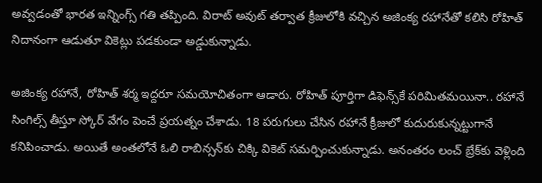అవ్వడంతో భారత ఇన్నింగ్స్ గతి తప్పింది. విరాట్ అవుట్ తర్వాత క్రీజులోకి వచ్చిన అజింక్య రహానేతో కలిసి రోహిత్ నిదానంగా ఆడుతూ వికెట్లు పడకుండా అడ్డుకున్నాడు.

అజింక్య రహానే, రోహిత్ శర్మ ఇద్దరూ సమయోచితంగా ఆడారు. రోహిత్ పూర్తిగా డిఫెన్స్‌కే పరిమితమయినా.. రహానే సింగిల్స్ తీస్తూ స్కోర్ వేగం పెంచే ప్రయత్నం చేశాడు. 18 పరుగులు చేసిన రహానే క్రీజులో కుదురుకున్నట్టుగానే కనిపించాడు. అయితే అంతలోనే ఓలి రాబిన్సన్‌కు చిక్కి వికెట్ సమర్పించుకున్నాడు. అనంతరం లంచ్ బ్రేక్‌కు వెళ్లింది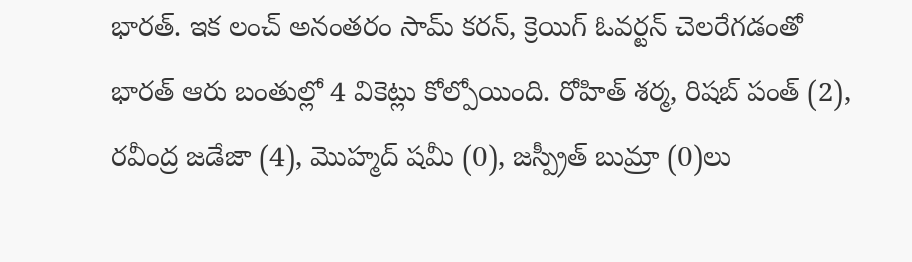భారత్. ఇక లంచ్ అనంతరం సామ్ కరన్, క్రెయిగ్ ఓవర్టన్ చెలరేగడంతో భారత్ ఆరు బంతుల్లో 4 వికెట్లు కోల్పోయింది. రోహిత్ శర్మ, రిషబ్ పంత్ (2), రవీంద్ర జడేజా (4), మొహ్మద్ షమీ (0), జస్ప్రీత్ బుమ్రా (0)లు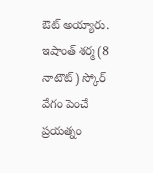ఔట్ అయ్యారు. ఇషాంత్ శర్మ (8 నాటౌట్) స్కోర్ వేగం పెంచే ప్రయత్నం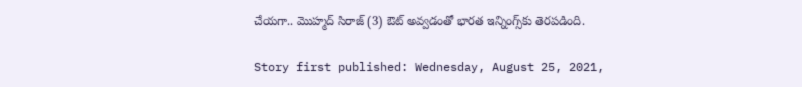చేయగా.. మొహ్మద్ సిరాజ్ (3) ఔట్ అవ్వడంతో భారత ఇన్నింగ్స్‌కు తెరపడింది.

Story first published: Wednesday, August 25, 2021,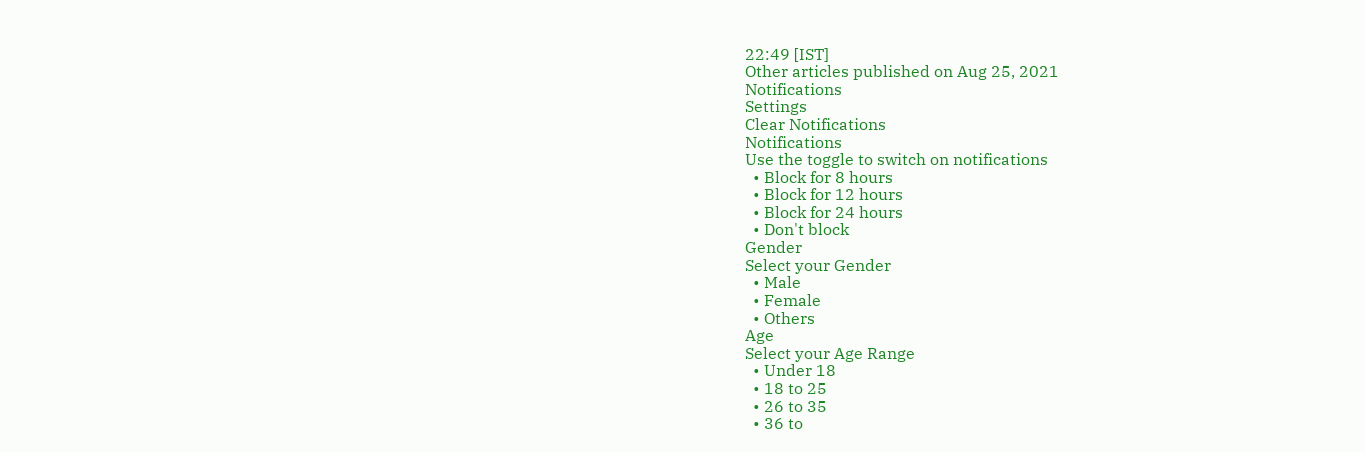22:49 [IST]
Other articles published on Aug 25, 2021
Notifications
Settings
Clear Notifications
Notifications
Use the toggle to switch on notifications
  • Block for 8 hours
  • Block for 12 hours
  • Block for 24 hours
  • Don't block
Gender
Select your Gender
  • Male
  • Female
  • Others
Age
Select your Age Range
  • Under 18
  • 18 to 25
  • 26 to 35
  • 36 to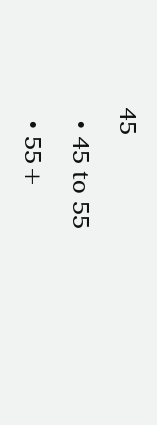45
  • 45 to 55
  • 55+